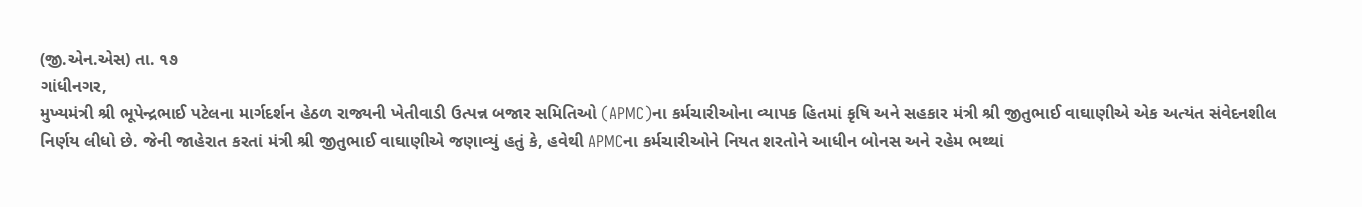(જી.એન.એસ) તા. ૧૭
ગાંધીનગર,
મુખ્યમંત્રી શ્રી ભૂપેન્દ્રભાઈ પટેલના માર્ગદર્શન હેઠળ રાજ્યની ખેતીવાડી ઉત્પન્ન બજાર સમિતિઓ (APMC)ના કર્મચારીઓના વ્યાપક હિતમાં કૃષિ અને સહકાર મંત્રી શ્રી જીતુભાઈ વાઘાણીએ એક અત્યંત સંવેદનશીલ નિર્ણય લીધો છે. જેની જાહેરાત કરતાં મંત્રી શ્રી જીતુભાઈ વાઘાણીએ જણાવ્યું હતું કે, હવેથી APMCના કર્મચારીઓને નિયત શરતોને આધીન બોનસ અને રહેમ ભથ્થાં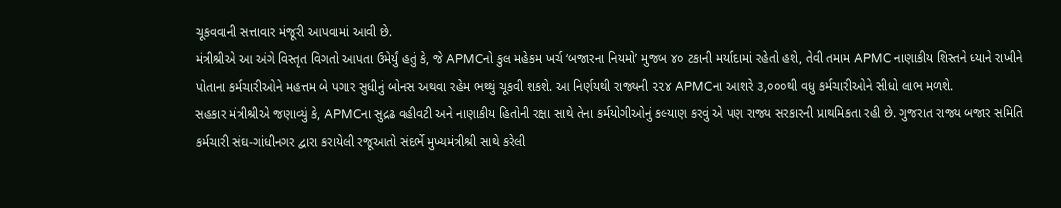ચૂકવવાની સત્તાવાર મંજૂરી આપવામાં આવી છે.
મંત્રીશ્રીએ આ અંગે વિસ્તૃત વિગતો આપતા ઉમેર્યું હતું કે, જે APMCનો કુલ મહેકમ ખર્ચ ‘બજારના નિયમો’ મુજબ ૪૦ ટકાની મર્યાદામાં રહેતો હશે, તેવી તમામ APMC નાણાકીય શિસ્તને ધ્યાને રાખીને પોતાના કર્મચારીઓને મહત્તમ બે પગાર સુધીનું બોનસ અથવા રહેમ ભથ્થું ચૂકવી શકશે. આ નિર્ણયથી રાજ્યની ૨૨૪ APMCના આશરે ૩,૦૦૦થી વધુ કર્મચારીઓને સીધો લાભ મળશે.
સહકાર મંત્રીશ્રીએ જણાવ્યું કે, APMCના સુદ્રઢ વહીવટી અને નાણાકીય હિતોની રક્ષા સાથે તેના કર્મયોગીઓનું કલ્યાણ કરવું એ પણ રાજ્ય સરકારની પ્રાથમિકતા રહી છે. ગુજરાત રાજ્ય બજાર સમિતિ કર્મચારી સંઘ-ગાંધીનગર દ્વારા કરાયેલી રજૂઆતો સંદર્ભે મુખ્યમંત્રીશ્રી સાથે કરેલી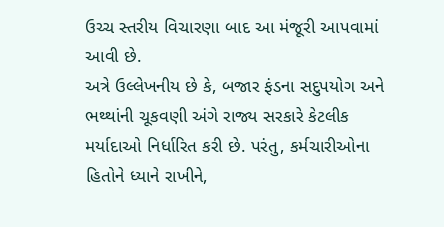ઉચ્ચ સ્તરીય વિચારણા બાદ આ મંજૂરી આપવામાં આવી છે.
અત્રે ઉલ્લેખનીય છે કે, બજાર ફંડના સદુપયોગ અને ભથ્થાંની ચૂકવણી અંગે રાજ્ય સરકારે કેટલીક મર્યાદાઓ નિર્ધારિત કરી છે. પરંતુ, કર્મચારીઓના હિતોને ધ્યાને રાખીને,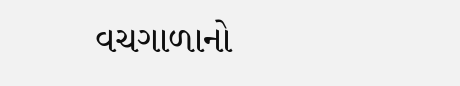વચગાળાનો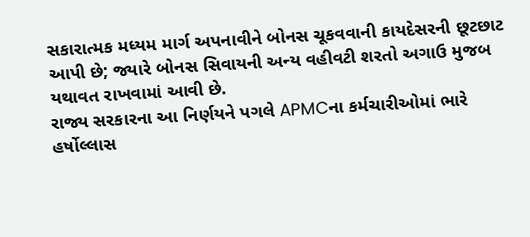સકારાત્મક મધ્યમ માર્ગ અપનાવીને બોનસ ચૂકવવાની કાયદેસરની છૂટછાટ આપી છે; જ્યારે બોનસ સિવાયની અન્ય વહીવટી શરતો અગાઉ મુજબ યથાવત રાખવામાં આવી છે.
રાજ્ય સરકારના આ નિર્ણયને પગલે APMCના કર્મચારીઓમાં ભારે હર્ષોલ્લાસ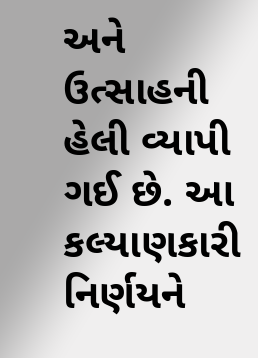અને ઉત્સાહની હેલી વ્યાપી ગઈ છે. આ કલ્યાણકારી નિર્ણયને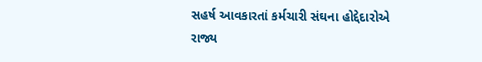સહર્ષ આવકારતાં કર્મચારી સંઘના હોદ્દેદારોએ રાજ્ય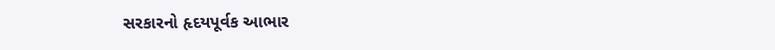સરકારનો હૃદયપૂર્વક આભાર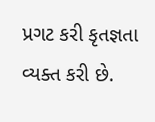પ્રગટ કરી કૃતજ્ઞતા વ્યક્ત કરી છે.